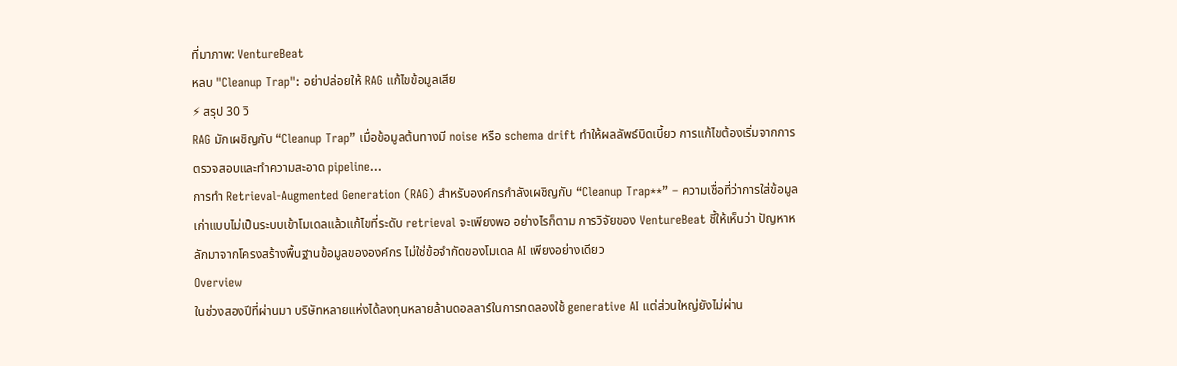ที่มาภาพ: VentureBeat
หลบ "Cleanup Trap": อย่าปล่อยให้ RAG แก้ไขข้อมูลเสีย
⚡ สรุป 30 วิ
RAG มักเผชิญกับ “Cleanup Trap” เมื่อข้อมูลต้นทางมี noise หรือ schema drift ทำให้ผลลัพธ์บิดเบี้ยว การแก้ไขต้องเริ่มจากการตรวจสอบและทำความสะอาด pipeline…
การทำ Retrieval‑Augmented Generation (RAG) สำหรับองค์กรกำลังเผชิญกับ “Cleanup Trap**” – ความเชื่อที่ว่าการใส่ข้อมูลเก่าแบบไม่เป็นระบบเข้าโมเดลแล้วแก้ไขที่ระดับ retrieval จะเพียงพอ อย่างไรก็ตาม การวิจัยของ VentureBeat ชี้ให้เห็นว่า ปัญหาหลักมาจากโครงสร้างพื้นฐานข้อมูลขององค์กร ไม่ใช่ข้อจำกัดของโมเดล AI เพียงอย่างเดียว
Overview
ในช่วงสองปีที่ผ่านมา บริษัทหลายแห่งได้ลงทุนหลายล้านดอลลาร์ในการทดลองใช้ generative AI แต่ส่วนใหญ่ยังไม่ผ่าน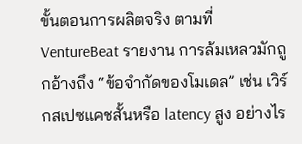ขั้นตอนการผลิตจริง ตามที่ VentureBeat รายงาน การล้มเหลวมักถูกอ้างถึง “ข้อจำกัดของโมเดล” เช่น เวิร์กสเปซแคชสั้นหรือ latency สูง อย่างไร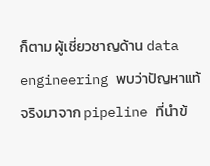ก็ตาม ผู้เชี่ยวชาญด้าน data engineering พบว่าปัญหาแท้จริงมาจาก pipeline ที่นำข้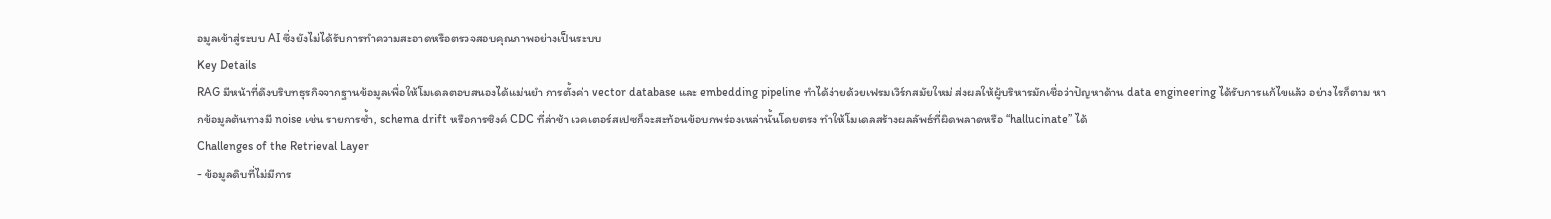อมูลเข้าสู่ระบบ AI ซึ่งยังไม่ได้รับการทำความสะอาดหรือตรวจสอบคุณภาพอย่างเป็นระบบ
Key Details
RAG มีหน้าที่ดึงบริบทธุรกิจจากฐานข้อมูลเพื่อให้โมเดลตอบสนองได้แม่นยำ การตั้งค่า vector database และ embedding pipeline ทำได้ง่ายด้วยเฟรมเวิร์กสมัยใหม่ ส่งผลให้ผู้บริหารมักเชื่อว่าปัญหาด้าน data engineering ได้รับการแก้ไขแล้ว อย่างไรก็ตาม หากข้อมูลต้นทางมี noise เช่น รายการซ้ำ, schema drift หรือการซิงค์ CDC ที่ล่าช้า เวคเตอร์สเปซก็จะสะท้อนข้อบกพร่องเหล่านั้นโดยตรง ทำให้โมเดลสร้างผลลัพธ์ที่ผิดพลาดหรือ “hallucinate” ได้
Challenges of the Retrieval Layer
- ข้อมูลดิบที่ไม่มีการ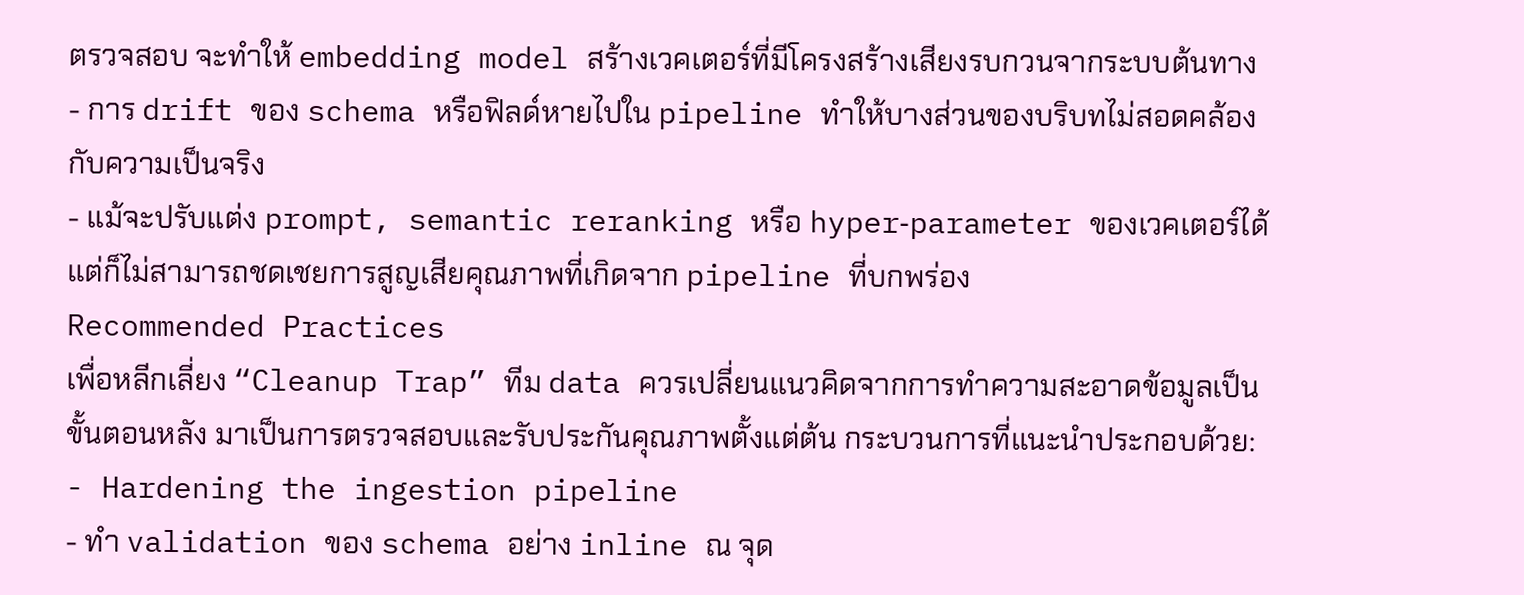ตรวจสอบ จะทำให้ embedding model สร้างเวคเตอร์ที่มีโครงสร้างเสียงรบกวนจากระบบต้นทาง
- การ drift ของ schema หรือฟิลด์หายไปใน pipeline ทำให้บางส่วนของบริบทไม่สอดคล้องกับความเป็นจริง
- แม้จะปรับแต่ง prompt, semantic reranking หรือ hyper‑parameter ของเวคเตอร์ได้ แต่ก็ไม่สามารถชดเชยการสูญเสียคุณภาพที่เกิดจาก pipeline ที่บกพร่อง
Recommended Practices
เพื่อหลีกเลี่ยง “Cleanup Trap” ทีม data ควรเปลี่ยนแนวคิดจากการทำความสะอาดข้อมูลเป็นขั้นตอนหลัง มาเป็นการตรวจสอบและรับประกันคุณภาพตั้งแต่ต้น กระบวนการที่แนะนำประกอบด้วย:
- Hardening the ingestion pipeline
- ทำ validation ของ schema อย่าง inline ณ จุด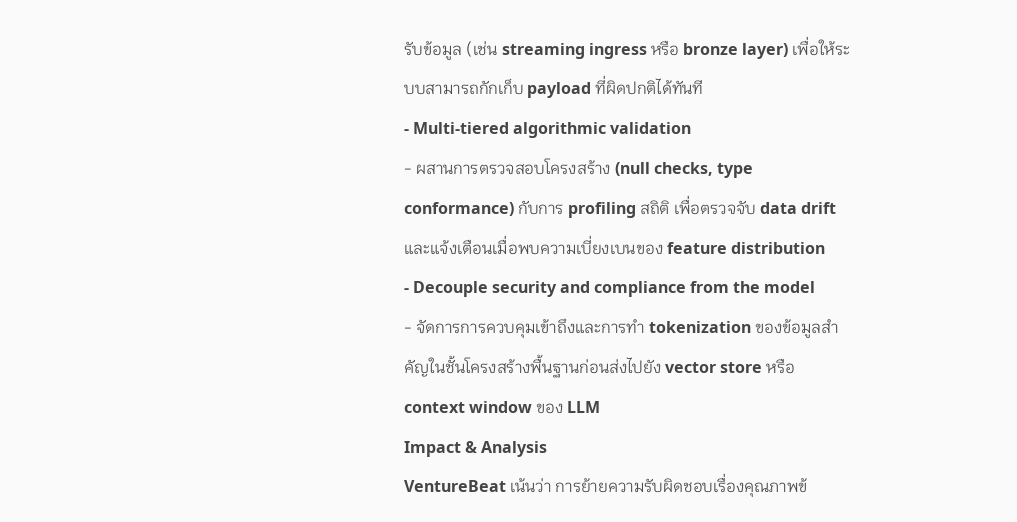รับข้อมูล (เช่น streaming ingress หรือ bronze layer) เพื่อให้ระบบสามารถกักเก็บ payload ที่ผิดปกติได้ทันที
- Multi‑tiered algorithmic validation
- ผสานการตรวจสอบโครงสร้าง (null checks, type conformance) กับการ profiling สถิติ เพื่อตรวจจับ data drift และแจ้งเตือนเมื่อพบความเบี่ยงเบนของ feature distribution
- Decouple security and compliance from the model
- จัดการการควบคุมเข้าถึงและการทำ tokenization ของข้อมูลสำคัญในชั้นโครงสร้างพื้นฐานก่อนส่งไปยัง vector store หรือ context window ของ LLM
Impact & Analysis
VentureBeat เน้นว่า การย้ายความรับผิดชอบเรื่องคุณภาพข้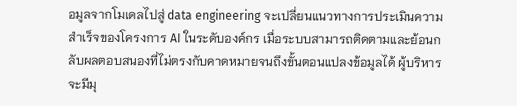อมูลจากโมเดลไปสู่ data engineering จะเปลี่ยนแนวทางการประเมินความสำเร็จของโครงการ AI ในระดับองค์กร เมื่อระบบสามารถติดตามและย้อนกลับผลตอบสนองที่ไม่ตรงกับคาดหมายจนถึงขั้นตอนแปลงข้อมูลได้ ผู้บริหารจะมีมุ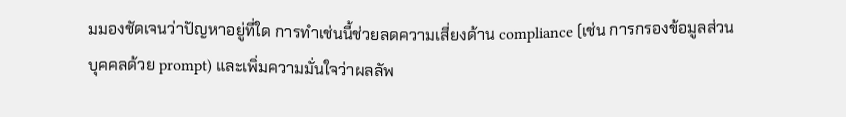มมองชัดเจนว่าปัญหาอยู่ที่ใด การทำเช่นนี้ช่วยลดความเสี่ยงด้าน compliance (เช่น การกรองข้อมูลส่วนบุคคลด้วย prompt) และเพิ่มความมั่นใจว่าผลลัพ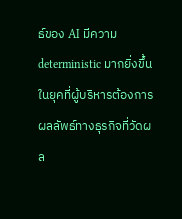ธ์ของ AI มีความ deterministic มากยิ่งขึ้น
ในยุคที่ผู้บริหารต้องการผลลัพธ์ทางธุรกิจที่วัดผล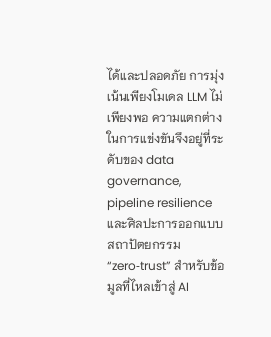ได้และปลอดภัย การมุ่งเน้นเพียงโมเดล LLM ไม่เพียงพอ ความแตกต่างในการแข่งขันจึงอยู่ที่ระดับของ data governance, pipeline resilience และศิลปะการออกแบบสถาปัตยกรรม “zero‑trust” สำหรับข้อมูลที่ไหลเข้าสู่ AI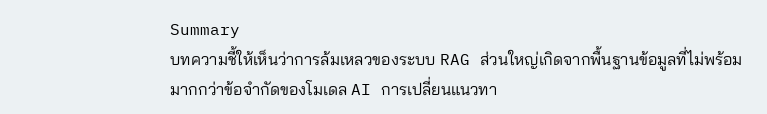Summary
บทความชี้ให้เห็นว่าการล้มเหลวของระบบ RAG ส่วนใหญ่เกิดจากพื้นฐานข้อมูลที่ไม่พร้อม มากกว่าข้อจำกัดของโมเดล AI การเปลี่ยนแนวทา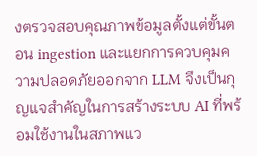งตรวจสอบคุณภาพข้อมูลตั้งแต่ขั้นตอน ingestion และแยกการควบคุมความปลอดภัยออกจาก LLM จึงเป็นกุญแจสำคัญในการสร้างระบบ AI ที่พร้อมใช้งานในสภาพแว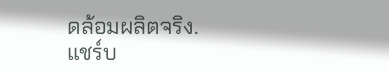ดล้อมผลิตจริง.
แชร์บ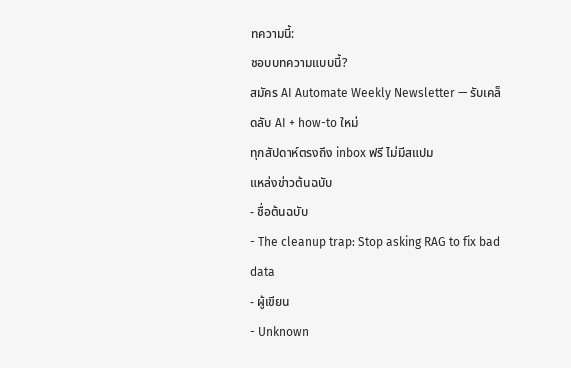ทความนี้:
ชอบบทความแบบนี้?
สมัคร AI Automate Weekly Newsletter — รับเคล็ดลับ AI + how-to ใหม่
ทุกสัปดาห์ตรงถึง inbox ฟรี ไม่มีสแปม
แหล่งข่าวต้นฉบับ
- ชื่อต้นฉบับ
- The cleanup trap: Stop asking RAG to fix bad data
- ผู้เขียน
- Unknown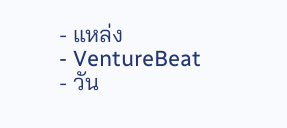- แหล่ง
- VentureBeat
- วัน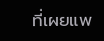ที่เผยแพ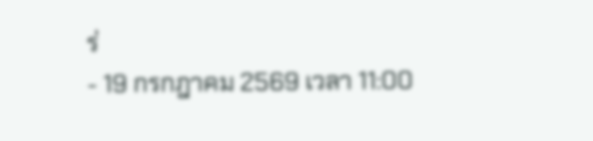ร่
- 19 กรกฎาคม 2569 เวลา 11:00